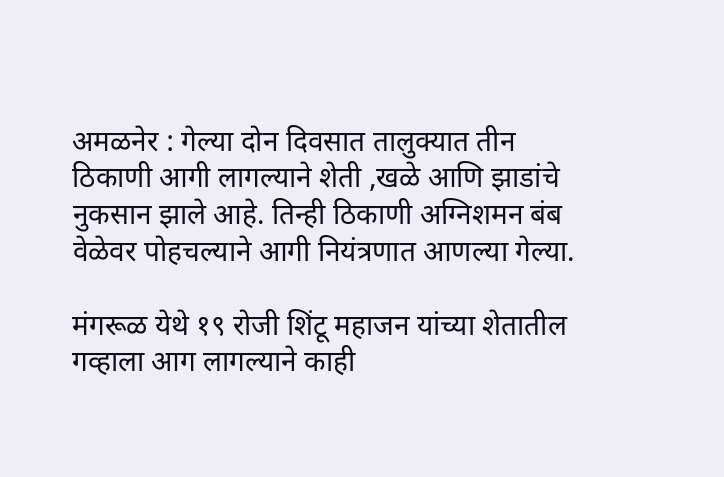अमळनेर : गेल्या दोन दिवसात तालुक्यात तीन ठिकाणी आगी लागल्याने शेती ,खळे आणि झाडांचे नुकसान झाले आहे. तिन्ही ठिकाणी अग्निशमन बंब वेळेवर पोहचल्याने आगी नियंत्रणात आणल्या गेल्या.

मंगरूळ येथे १९ रोजी शिंटू महाजन यांच्या शेतातील गव्हाला आग लागल्याने काही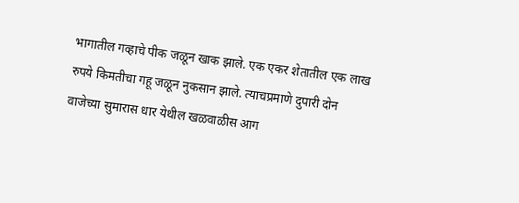भागातील गव्हाचे पीक जळून खाक झाले. एक एकर शेतातील एक लाख रुपये किमतीचा गहू जळून नुकसान झाले. त्याचप्रमाणे दुपारी दोन वाजेच्या सुमारास धार येथील खळवाळीस आग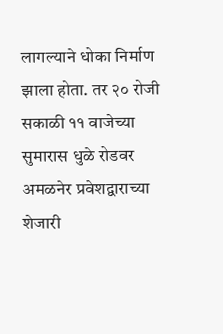लागल्याने धोका निर्माण झाला होता. तर २० रोजी सकाळी ११ वाजेच्या सुमारास धुळे रोडवर अमळनेर प्रवेशद्वाराच्या शेजारी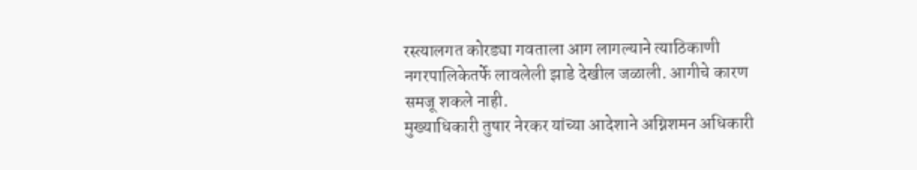रस्त्यालगत कोरड्या गवताला आग लागल्याने त्याठिकाणी नगरपालिकेतर्फे लावलेली झाडे देखील जळाली. आगीचे कारण समजू शकले नाही.
मुख्याधिकारी तुषार नेरकर यांच्या आदेशाने अग्निशमन अधिकारी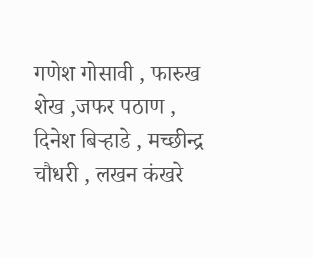गणेश गोसावी , फारुख शेख ,जफर पठाण , दिनेश बिऱ्हाडे , मच्छीन्द्र चौधरी , लखन कंखरे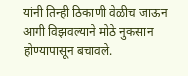यांनी तिन्ही ठिकाणी वेळीच जाऊन आगी विझवल्याने मोठे नुकसान होण्यापासून बचावले.